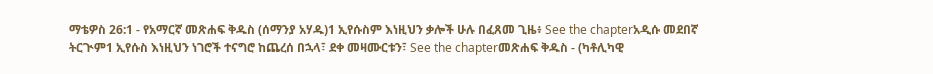ማቴዎስ 26:1 - የአማርኛ መጽሐፍ ቅዱስ (ሰማንያ አሃዱ)1 ኢየሱስም እነዚህን ቃሎች ሁሉ በፈጸመ ጊዜ፥ See the chapterአዲሱ መደበኛ ትርጒም1 ኢየሱስ እነዚህን ነገሮች ተናግሮ ከጨረሰ በኋላ፣ ደቀ መዛሙርቱን፣ See the chapterመጽሐፍ ቅዱስ - (ካቶሊካዊ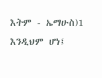እትም - ኤማሁስ)1 እንዲህም ሆነ፤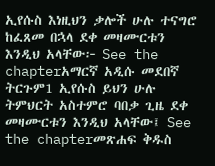ኢየሱስ እነዚህን ቃሎች ሁሉ ተናግሮ ከፈጸመ በኋላ ደቀ መዛሙርቱን እንዲህ አላቸው፦ See the chapterአማርኛ አዲሱ መደበኛ ትርጉም1 ኢየሱስ ይህን ሁሉ ትምህርት አስተምሮ ባበቃ ጊዜ ደቀ መዛሙርቱን እንዲህ አላቸው፤ See the chapterመጽሐፍ ቅዱስ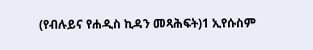(የብሉይና የሐዲስ ኪዳን መጻሕፍት)1 ኢየሱስም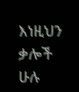እነዚህን ቃሎች ሁሉ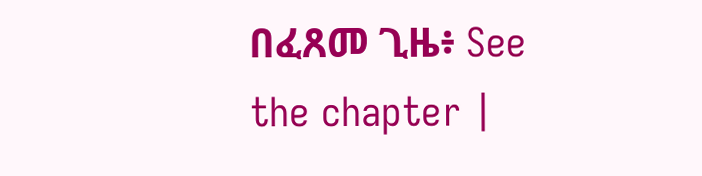በፈጸመ ጊዜ፥ See the chapter |